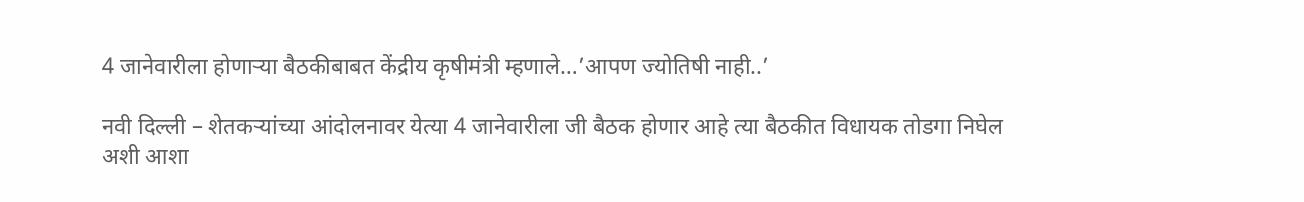4 जानेवारीला होणाऱ्या बैठकीबाबत केंद्रीय कृषीमंत्री म्हणाले…’आपण ज्योतिषी नाही..’

नवी दिल्ली – शेतकऱ्यांच्या आंदोलनावर येत्या 4 जानेवारीला जी बैठक होणार आहे त्या बैठकीत विधायक तोडगा निघेल अशी आशा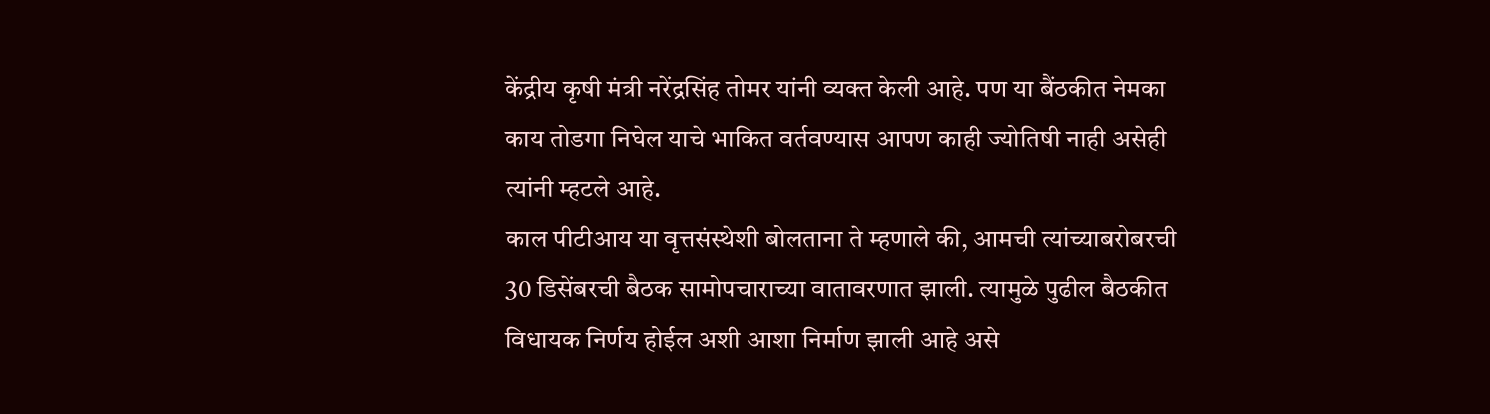केंद्रीय कृषी मंत्री नरेंद्रसिंह तोमर यांनी व्यक्त केली आहे. पण या बैंठकीत नेमका काय तोडगा निघेल याचे भाकित वर्तवण्यास आपण काही ज्योतिषी नाही असेही त्यांनी म्हटले आहे.
काल पीटीआय या वृत्तसंस्थेशी बोलताना ते म्हणाले की, आमची त्यांच्याबरोबरची 30 डिसेंबरची बैठक सामोपचाराच्या वातावरणात झाली. त्यामुळे पुढील बैठकीत विधायक निर्णय होईल अशी आशा निर्माण झाली आहे असे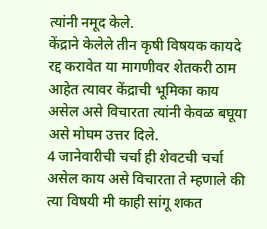त्यांनी नमूद केले.
केंद्राने केलेले तीन कृषी विषयक कायदे रद्द करावेत या मागणीवर शेतकरी ठाम आहेत त्यावर केंद्राची भूमिका काय असेल असे विचारता त्यांनी केवळ बघूया असे मोघम उत्तर दिले.
4 जानेवारीची चर्चा ही शेवटची चर्चा असेल काय असे विचारता ते म्हणाले की त्या विषयी मी काही सांगू शकत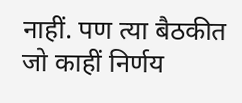नाहीं. पण त्या बैठकीत जो काहीं निर्णय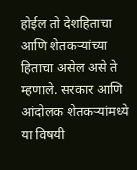होईल तो देशहिताचा आणि शेतकऱ्यांच्या हिताचा असेल असे ते म्हणाले. सरकार आणि आंदोलक शेतकऱ्यांमध्ये या विषयी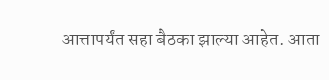आत्तापर्यंत सहा बैठका झाल्या आहेत. आता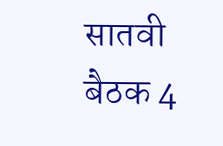सातवी बैठक 4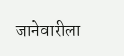जानेवारीला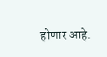होणार आहे.